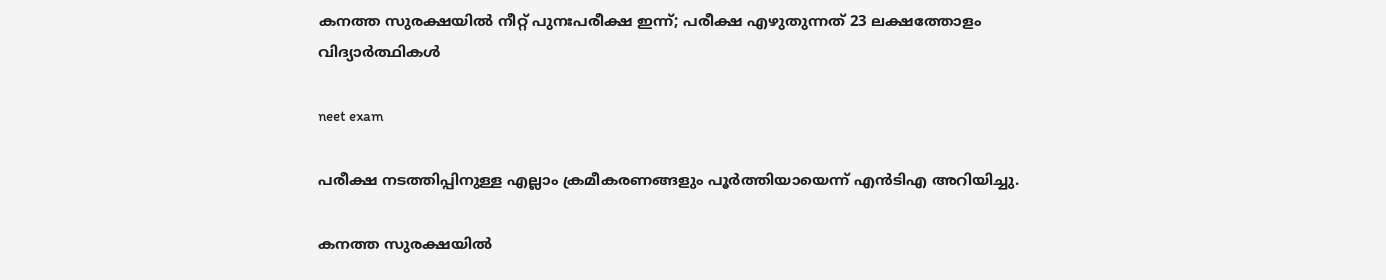കനത്ത സുരക്ഷയില്‍ നീറ്റ് പുനഃപരീക്ഷ ഇന്ന്; പരീക്ഷ എഴുതുന്നത് 23 ലക്ഷത്തോളം വിദ്യാര്‍ത്ഥികള്‍

neet exam

പരീക്ഷ നടത്തിപ്പിനുള്ള എല്ലാം ക്രമീകരണങ്ങളും പൂര്‍ത്തിയായെന്ന് എന്‍ടിഎ അറിയിച്ചു.

കനത്ത സുരക്ഷയില്‍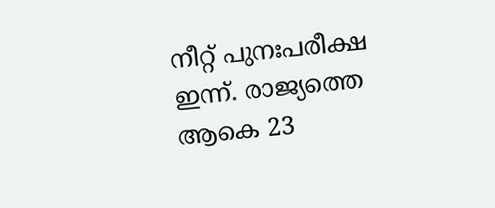നീറ്റ് പുനഃപരീക്ഷ ഇന്ന്. രാജ്യത്തെ ആകെ 23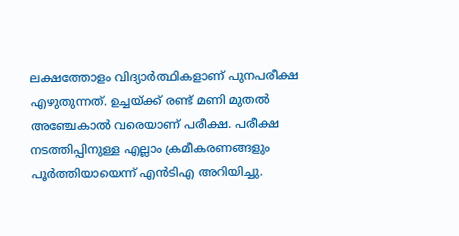ലക്ഷത്തോളം വിദ്യാര്‍ത്ഥികളാണ് പുനപരീക്ഷ എഴുതുന്നത്. ഉച്ചയ്ക്ക് രണ്ട് മണി മുതല്‍ അഞ്ചേകാല്‍ വരെയാണ് പരീക്ഷ. പരീക്ഷ നടത്തിപ്പിനുള്ള എല്ലാം ക്രമീകരണങ്ങളും പൂര്‍ത്തിയായെന്ന് എന്‍ടിഎ അറിയിച്ചു.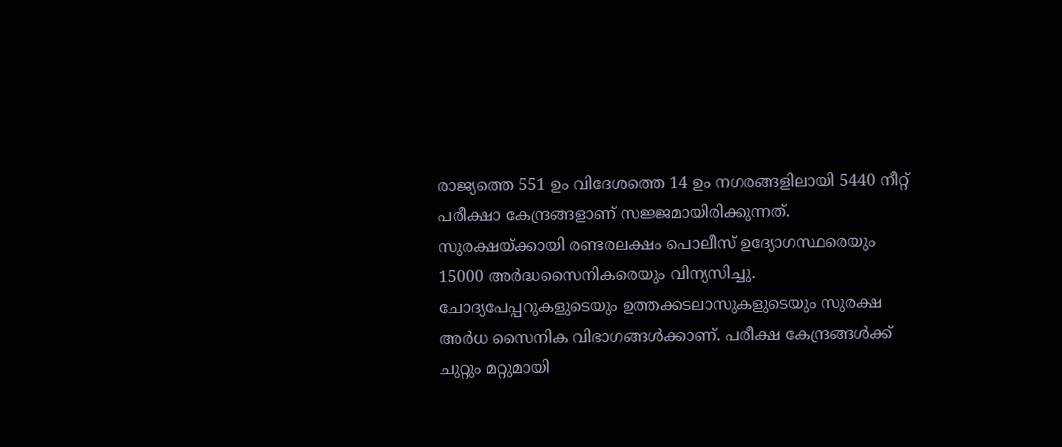രാജ്യത്തെ 551 ഉം വിദേശത്തെ 14 ഉം നഗരങ്ങളിലായി 5440 നീറ്റ് പരീക്ഷാ കേന്ദ്രങ്ങളാണ് സജ്ജമായിരിക്കുന്നത്. സുരക്ഷയ്ക്കായി രണ്ടരലക്ഷം പൊലീസ് ഉദ്യോഗസ്ഥരെയും 15000 അര്‍ദ്ധസൈനികരെയും വിന്യസിച്ചു. ചോദ്യപേപ്പറുകളുടെയും ഉത്തക്കടലാസുകളുടെയും സുരക്ഷ അര്‍ധ സൈനിക വിഭാഗങ്ങള്‍ക്കാണ്. പരീക്ഷ കേന്ദ്രങ്ങള്‍ക്ക് ചുറ്റും മറ്റുമായി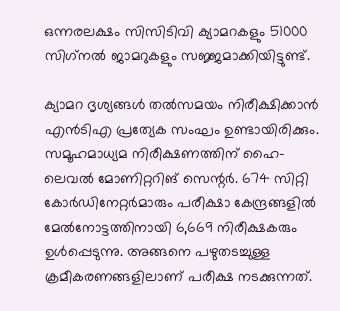ഒന്നരലക്ഷം സിസിടിവി ക്യാമറകളും 51000 സിഗ്‌നല്‍ ജാമറുകളും സജ്ജമാക്കിയിട്ടുണ്ട്.

ക്യാമറ ദൃശ്യങ്ങള്‍ തല്‍സമയം നിരീക്ഷിക്കാന്‍ എന്‍ടിഎ പ്രത്യേക സംഘം ഉണ്ടായിരിക്കും. സമൂഹമാധ്യമ നിരീക്ഷണത്തിന് ഹൈ-ലെവല്‍ മോണിറ്ററിങ് സെന്റര്‍. 674 സിറ്റി കോര്‍ഡിനേറ്റര്‍മാരും പരീക്ഷാ കേന്ദ്രങ്ങളില്‍ മേല്‍നോട്ടത്തിനായി 6,669 നിരീക്ഷകരും ഉള്‍പ്പെടുന്നു. അങ്ങനെ പഴുതടച്ചുള്ള ക്രമീകരണങ്ങളിലാണ് പരീക്ഷ നടക്കുന്നത്.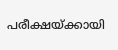പരീക്ഷയ്ക്കായി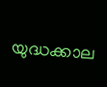യുദ്ധക്കാല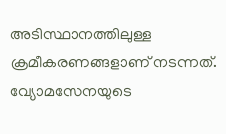അടിസ്ഥാനത്തിലുള്ള ക്രമീകരണങ്ങളാണ് നടന്നത്. വ്യോമസേനയുടെ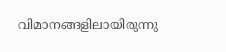വിമാനങ്ങളിലായിരുന്നു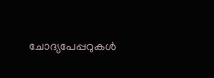ചോദ്യപേപ്പറുകള്‍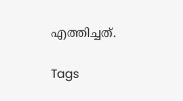എത്തിച്ചത്.

Tags